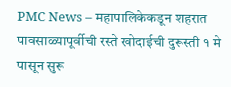PMC News – महापालिकेकडून शहरात पावसाळ्यापूर्वीची रस्ते खोदाईची दुरूस्ती १ मे पासून सुरू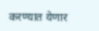करण्यात येणार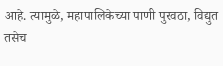आहे. त्यामुळे, महापालिकेच्या पाणी पुरवठा, विद्युत तसेच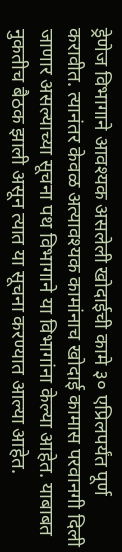ड्रेणेज विभागाने आवश्यक असलेली खोदाईची कामे ३० एप्रिलपर्यंत पूर्ण करावीत. त्यानंतर केवळ अत्यावश्यक कामांनाच खोदाई कामास परवानगी दिली जाणार असल्याच्या सूचना पथ विभागाने या विभागांना केल्या आहेत. याबाबत नुकतीच बैठक झाली असून त्यात या सूचना करण्यात आल्या आहेत.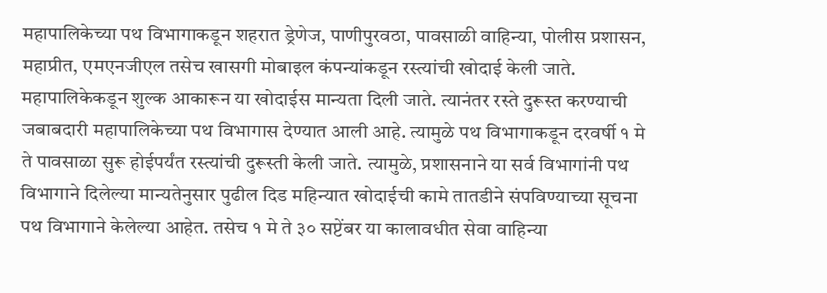महापालिकेच्या पथ विभागाकडून शहरात ड्रेणेज, पाणीपुरवठा, पावसाळी वाहिन्या, पोलीस प्रशासन, महाप्रीत, एमएनजीएल तसेच खासगी मोबाइल कंपन्यांकडून रस्त्यांची खोदाई केली जाते. महापालिकेकडून शुल्क आकारून या खोदाईस मान्यता दिली जाते. त्यानंतर रस्ते दुरूस्त करण्याची जबाबदारी महापालिकेच्या पथ विभागास देण्यात आली आहे. त्यामुळे पथ विभागाकडून दरवर्षी १ मे ते पावसाळा सुरू होईपर्यंत रस्त्यांची दुरूस्ती केली जाते. त्यामुळे, प्रशासनाने या सर्व विभागांनी पथ विभागाने दिलेल्या मान्यतेनुसार पुढील दिड महिन्यात खोदाईची कामे तातडीने संपविण्याच्या सूचना पथ विभागाने केलेल्या आहेत. तसेच १ मे ते ३० सप्टेंबर या कालावधीत सेवा वाहिन्या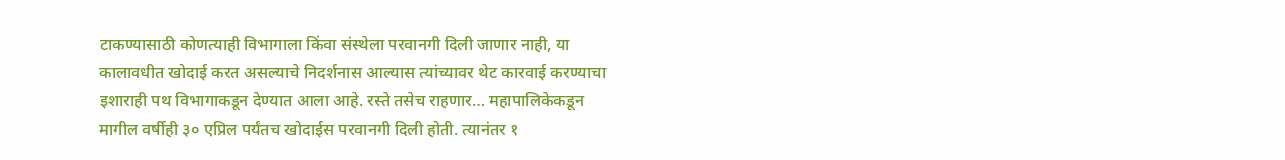टाकण्यासाठी कोणत्याही विभागाला किंवा संस्थेला परवानगी दिली जाणार नाही, या कालावधीत खोदाई करत असल्याचे निदर्शनास आल्यास त्यांच्यावर थेट कारवाई करण्याचा इशाराही पथ विभागाकडून देण्यात आला आहे. रस्ते तसेच राहणार… महापालिकेकडून मागील वर्षीही ३० एप्रिल पर्यंतच खोदाईस परवानगी दिली होती. त्यानंतर १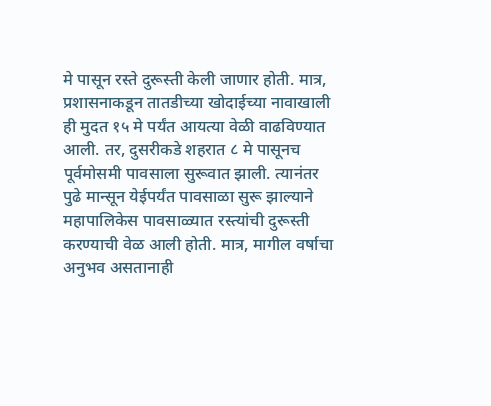मे पासून रस्ते दुरूस्ती केली जाणार होती. मात्र, प्रशासनाकडून तातडीच्या खोदाईच्या नावाखाली ही मुदत १५ मे पर्यंत आयत्या वेळी वाढविण्यात आली. तर, दुसरीकडे शहरात ८ मे पासूनच पूर्वमोसमी पावसाला सुरूवात झाली. त्यानंतर पुढे मान्सून येईपर्यंत पावसाळा सुरू झाल्याने महापालिकेस पावसाळ्यात रस्त्यांची दुरूस्ती करण्याची वेळ आली होती. मात्र, मागील वर्षाचा अनुभव असतानाही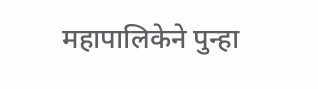महापालिकेने पुन्हा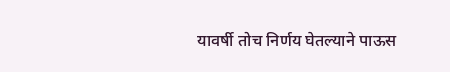यावर्षी तोच निर्णय घेतल्याने पाऊस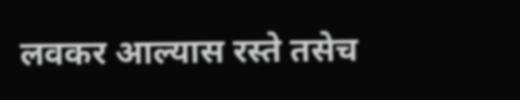लवकर आल्यास रस्ते तसेच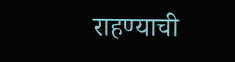राहण्याची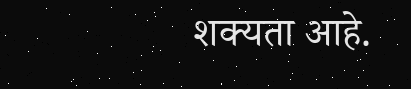शक्यता आहे.